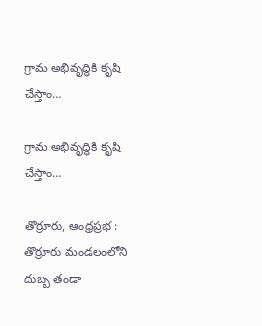గ్రామ అభివృద్ధికి కృషి చేస్తాం…

గ్రామ అభివృద్ధికి కృషి చేస్తాం…

తొర్రూరు, ఆంధ్రప్రభ : తొర్రూరు మండలంలోని దుబ్బ తండా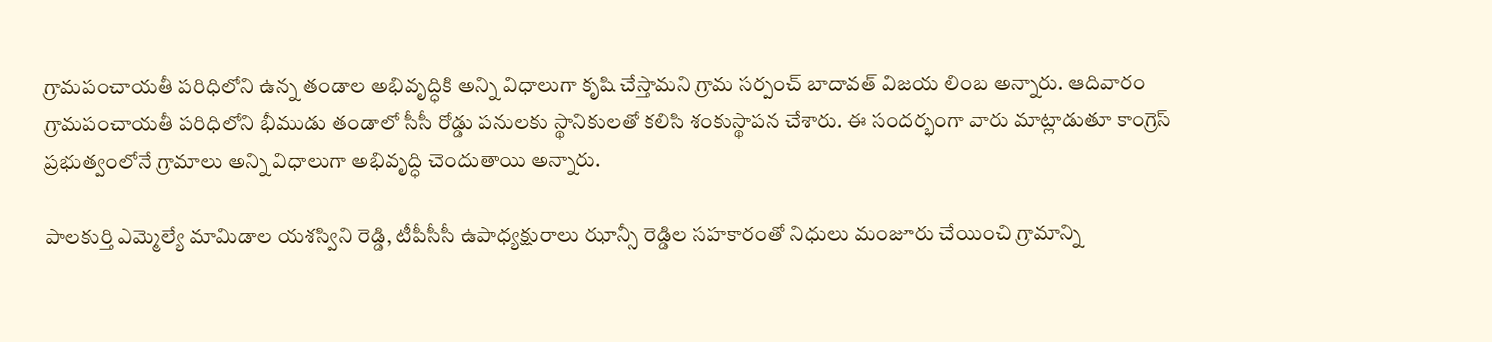గ్రామపంచాయతీ పరిధిలోని ఉన్న తండాల అభివృద్ధికి అన్ని విధాలుగా కృషి చేస్తామని గ్రామ సర్పంచ్ బాదావత్ విజయ లింబ అన్నారు. ఆదివారం గ్రామపంచాయతీ పరిధిలోని భీముడు తండాలో సీసీ రోడ్డు పనులకు స్థానికులతో కలిసి శంకుస్థాపన చేశారు. ఈ సందర్భంగా వారు మాట్లాడుతూ కాంగ్రెస్ ప్రభుత్వంలోనే గ్రామాలు అన్ని విధాలుగా అభివృద్ధి చెందుతాయి అన్నారు.

పాలకుర్తి ఎమ్మెల్యే మామిడాల యశస్విని రెడ్డి, టీపీసీసీ ఉపాధ్యక్షురాలు ఝాన్సీ రెడ్డిల సహకారంతో నిధులు మంజూరు చేయించి గ్రామాన్ని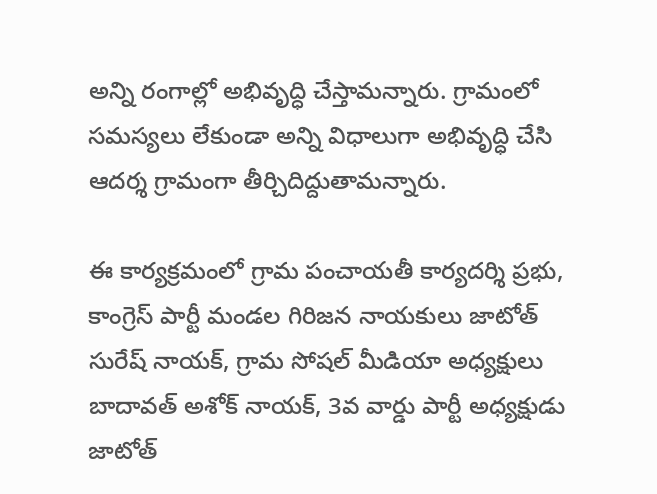అన్ని రంగాల్లో అభివృద్ధి చేస్తామన్నారు. గ్రామంలో సమస్యలు లేకుండా అన్ని విధాలుగా అభివృద్ధి చేసి ఆదర్శ గ్రామంగా తీర్చిదిద్దుతామన్నారు.

ఈ కార్యక్రమంలో గ్రామ పంచాయతీ కార్యదర్శి ప్రభు, కాంగ్రెస్ పార్టీ మండల గిరిజన నాయకులు జాటోత్ సురేష్ నాయక్, గ్రామ సోషల్ మీడియా అధ్యక్షులు బాదావత్ అశోక్ నాయక్, 3వ వార్డు పార్టీ అధ్యక్షుడు జాటోత్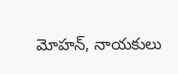మోహన్, నాయకులు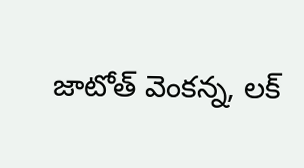జాటోత్ వెంకన్న, లక్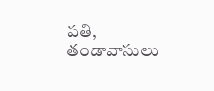పతి, తండావాసులు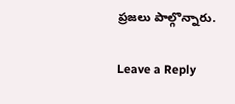ప్రజలు పాల్గొన్నారు.

Leave a Reply